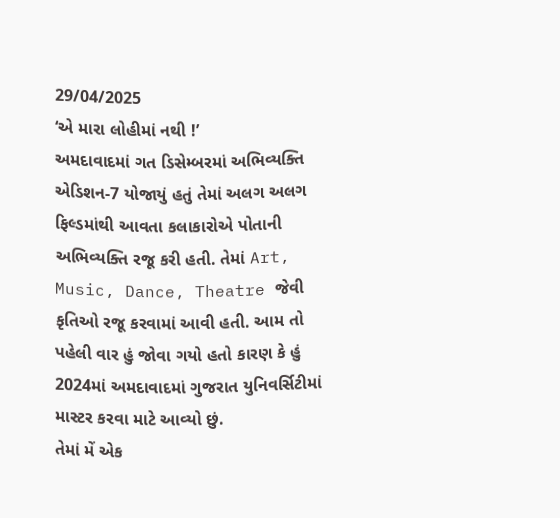29/04/2025
‘એ મારા લોહીમાં નથી !’
અમદાવાદમાં ગત ડિસેમ્બરમાં અભિવ્યક્તિ એડિશન-7 યોજાયું હતું તેમાં અલગ અલગ ફિલ્ડમાંથી આવતા કલાકારોએ પોતાની અભિવ્યક્તિ રજૂ કરી હતી. તેમાં Art, Music, Dance, Theatre જેવી કૃતિઓ રજૂ કરવામાં આવી હતી. આમ તો પહેલી વાર હું જોવા ગયો હતો કારણ કે હું 2024માં અમદાવાદમાં ગુજરાત યુનિવર્સિટીમાં માસ્ટર કરવા માટે આવ્યો છું.
તેમાં મેં એક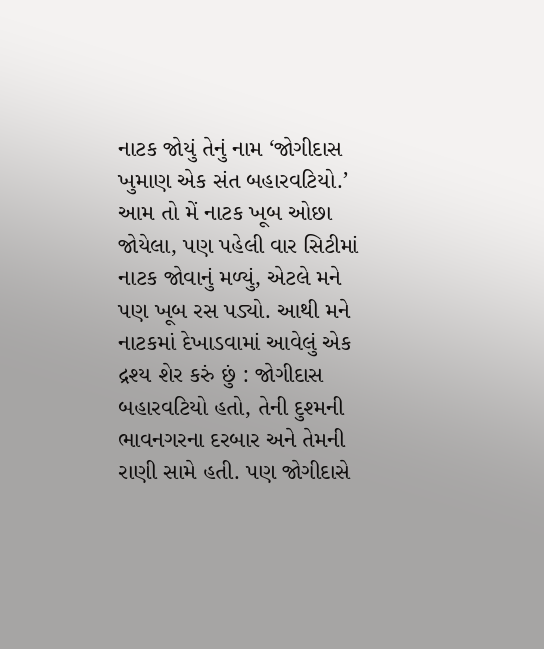નાટક જોયું તેનું નામ ‘જોગીદાસ ખુમાણ એક સંત બહારવટિયો.’ આમ તો મેં નાટક ખૂબ ઓછા જોયેલા, પણ પહેલી વાર સિટીમાં નાટક જોવાનું મળ્યું, એટલે મને પણ ખૂબ રસ પડ્યો. આથી મને નાટકમાં દેખાડવામાં આવેલું એક દ્રશ્ય શેર કરું છું : જોગીદાસ બહારવટિયો હતો, તેની દુશ્મની ભાવનગરના દરબાર અને તેમની રાણી સામે હતી. પણ જોગીદાસે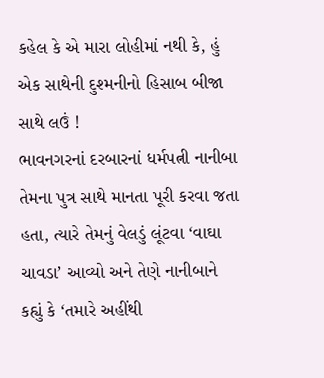કહેલ કે એ મારા લોહીમાં નથી કે, હું એક સાથેની દુશ્મનીનો હિસાબ બીજા સાથે લઉં !
ભાવનગરનાં દરબારનાં ધર્મપત્ની નાનીબા તેમના પુત્ર સાથે માનતા પૂરી કરવા જતા હતા, ત્યારે તેમનું વેલડું લૂંટવા ‘વાઘા ચાવડા’ આવ્યો અને તેણે નાનીબાને કહ્યું કે ‘તમારે અહીંથી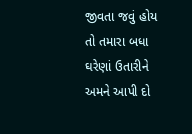જીવતા જવું હોય તો તમારા બધા ઘરેણાં ઉતારીને અમને આપી દો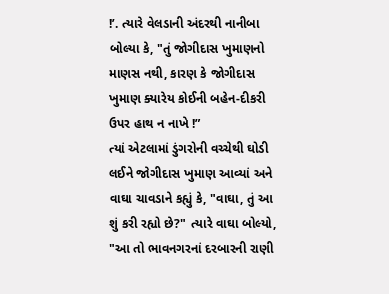!’. ત્યારે વેલડાની અંદરથી નાનીબા બોલ્યા કે, "તું જોગીદાસ ખુમાણનો માણસ નથી, કારણ કે જોગીદાસ ખુમાણ ક્યારેય કોઈની બહેન-દીકરી ઉપર હાથ ન નાખે !”
ત્યાં એટલામાં ડુંગરોની વચ્ચેથી ઘોડી લઈને જોગીદાસ ખુમાણ આવ્યાં અને વાઘા ચાવડાને કહ્યું કે, "વાઘા, તું આ શું કરી રહ્યો છે?" ત્યારે વાઘા બોલ્યો, "આ તો ભાવનગરનાં દરબારની રાણી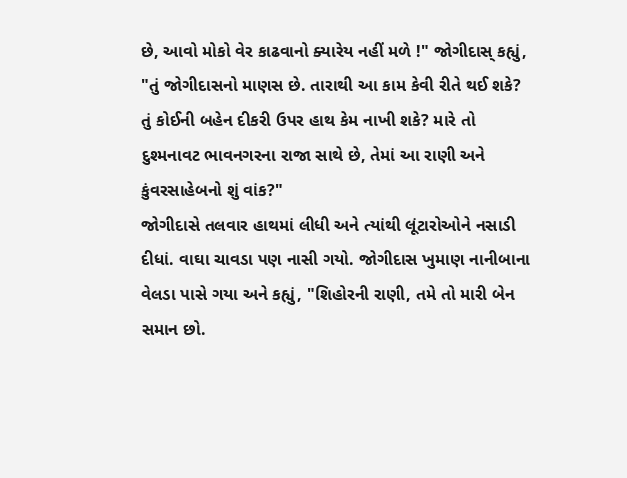છે, આવો મોકો વેર કાઢવાનો ક્યારેય નહીં મળે !" જોગીદાસ્ કહ્યું, "તું જોગીદાસનો માણસ છે. તારાથી આ કામ કેવી રીતે થઈ શકે? તું કોઈની બહેન દીકરી ઉપર હાથ કેમ નાખી શકે? મારે તો દુશ્મનાવટ ભાવનગરના રાજા સાથે છે, તેમાં આ રાણી અને કુંવરસાહેબનો શું વાંક?"
જોગીદાસે તલવાર હાથમાં લીધી અને ત્યાંથી લૂંટારોઓને નસાડી દીધાં. વાઘા ચાવડા પણ નાસી ગયો. જોગીદાસ ખુમાણ નાનીબાના વેલડા પાસે ગયા અને કહ્યું, "શિહોરની રાણી, તમે તો મારી બેન સમાન છો.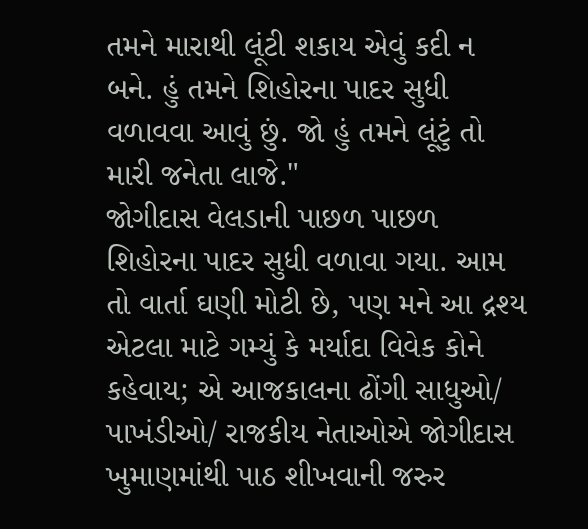તમને મારાથી લૂંટી શકાય એવું કદી ન બને. હું તમને શિહોરના પાદર સુધી વળાવવા આવું છું. જો હું તમને લૂંટું તો મારી જનેતા લાજે."
જોગીદાસ વેલડાની પાછળ પાછળ શિહોરના પાદર સુધી વળાવા ગયા. આમ તો વાર્તા ઘણી મોટી છે, પણ મને આ દ્રશ્ય એટલા માટે ગમ્યું કે મર્યાદા વિવેક કોને કહેવાય; એ આજકાલના ઢોંગી સાધુઓ/ પાખંડીઓ/ રાજકીય નેતાઓએ જોગીદાસ ખુમાણમાંથી પાઠ શીખવાની જરુર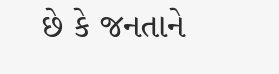છે કે જનતાને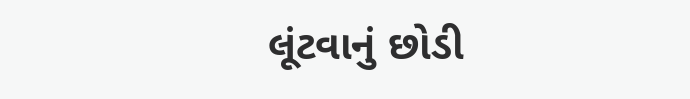લૂંટવાનું છોડી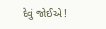દેવું જોઈએ !